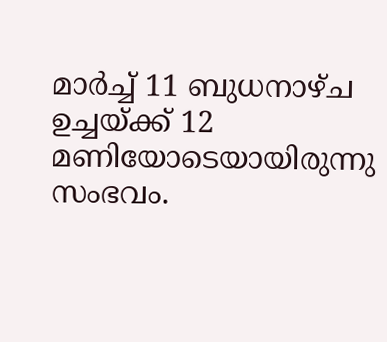മാർച്ച് 11 ബുധനാഴ്ച ഉച്ചയ്ക്ക് 12 മണിയോടെയായിരുന്നു സംഭവം.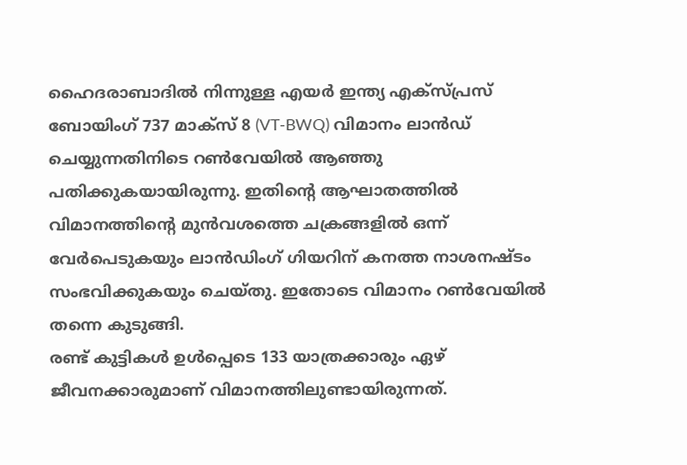ഹൈദരാബാദിൽ നിന്നുള്ള എയർ ഇന്ത്യ എക്സ്പ്രസ് ബോയിംഗ് 737 മാക്സ് 8 (VT-BWQ) വിമാനം ലാൻഡ് ചെയ്യുന്നതിനിടെ റൺവേയിൽ ആഞ്ഞു പതിക്കുകയായിരുന്നു. ഇതിന്റെ ആഘാതത്തിൽ വിമാനത്തിന്റെ മുൻവശത്തെ ചക്രങ്ങളിൽ ഒന്ന് വേർപെടുകയും ലാൻഡിംഗ് ഗിയറിന് കനത്ത നാശനഷ്ടം സംഭവിക്കുകയും ചെയ്തു. ഇതോടെ വിമാനം റൺവേയിൽ തന്നെ കുടുങ്ങി.
രണ്ട് കുട്ടികൾ ഉൾപ്പെടെ 133 യാത്രക്കാരും ഏഴ് ജീവനക്കാരുമാണ് വിമാനത്തിലുണ്ടായിരുന്നത്.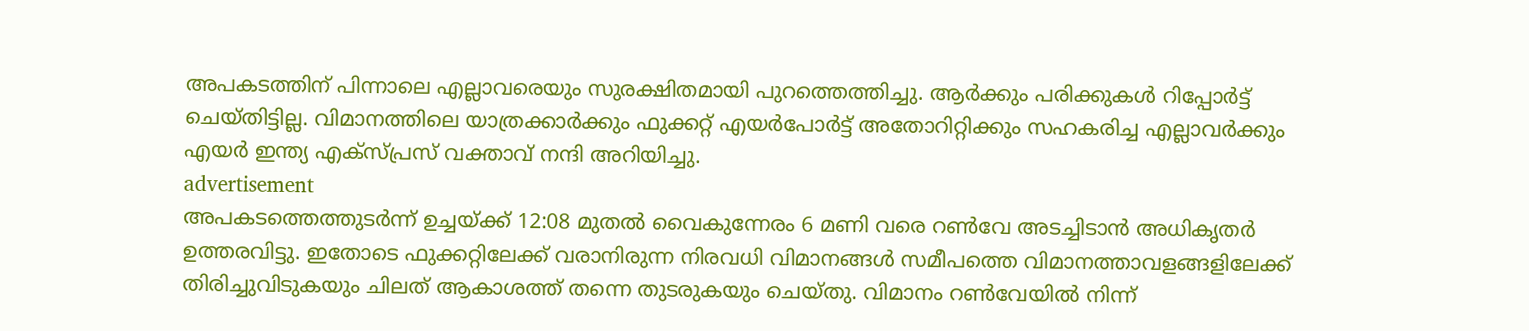അപകടത്തിന് പിന്നാലെ എല്ലാവരെയും സുരക്ഷിതമായി പുറത്തെത്തിച്ചു. ആർക്കും പരിക്കുകൾ റിപ്പോർട്ട് ചെയ്തിട്ടില്ല. വിമാനത്തിലെ യാത്രക്കാർക്കും ഫുക്കറ്റ് എയർപോർട്ട് അതോറിറ്റിക്കും സഹകരിച്ച എല്ലാവർക്കും എയർ ഇന്ത്യ എക്സ്പ്രസ് വക്താവ് നന്ദി അറിയിച്ചു.
advertisement
അപകടത്തെത്തുടർന്ന് ഉച്ചയ്ക്ക് 12:08 മുതൽ വൈകുന്നേരം 6 മണി വരെ റൺവേ അടച്ചിടാൻ അധികൃതർ ഉത്തരവിട്ടു. ഇതോടെ ഫുക്കറ്റിലേക്ക് വരാനിരുന്ന നിരവധി വിമാനങ്ങൾ സമീപത്തെ വിമാനത്താവളങ്ങളിലേക്ക് തിരിച്ചുവിടുകയും ചിലത് ആകാശത്ത് തന്നെ തുടരുകയും ചെയ്തു. വിമാനം റൺവേയിൽ നിന്ന്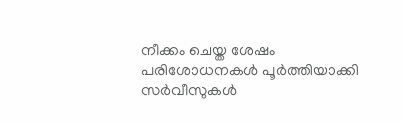നീക്കം ചെയ്ത ശേഷം പരിശോധനകൾ പൂർത്തിയാക്കി സർവീസുകൾ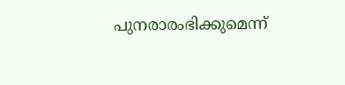പുനരാരംഭിക്കുമെന്ന്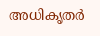അധികൃതർ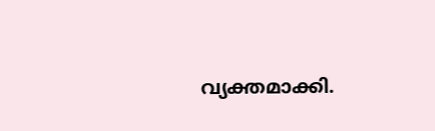വ്യക്തമാക്കി.